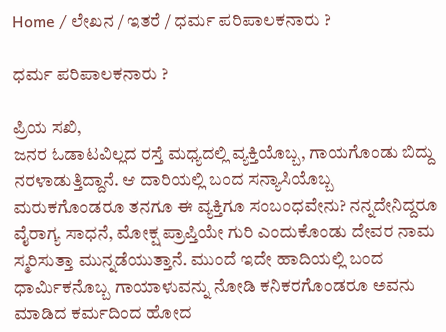Home / ಲೇಖನ / ಇತರೆ / ಧರ್ಮ ಪರಿಪಾಲಕನಾರು ?

ಧರ್ಮ ಪರಿಪಾಲಕನಾರು ?

ಪ್ರಿಯ ಸಖಿ,
ಜನರ ಓಡಾಟವಿಲ್ಲದ ರಸ್ತೆ ಮಧ್ಯದಲ್ಲಿ ವ್ಯಕ್ತಿಯೊಬ್ಬ, ಗಾಯಗೊಂಡು ಬಿದ್ದು ನರಳಾಡುತ್ತಿದ್ದಾನೆ. ಆ ದಾರಿಯಲ್ಲಿ ಬಂದ ಸನ್ಯಾಸಿಯೊಬ್ಬ ಮರುಕಗೊಂಡರೂ ತನಗೂ ಈ ವ್ಯಕ್ತಿಗೂ ಸಂಬಂಧವೇನು? ನನ್ನದೇನಿದ್ದರೂ ವೈರಾಗ್ಯ ಸಾಧನೆ, ಮೋಕ್ಷ ಪ್ರಾಪ್ತಿಯೇ ಗುರಿ ಎಂದುಕೊಂಡು ದೇವರ ನಾಮ ಸ್ಮರಿಸುತ್ತಾ ಮುನ್ನಡೆಯುತ್ತಾನೆ. ಮುಂದೆ ಇದೇ ಹಾದಿಯಲ್ಲಿ ಬಂದ ಧಾರ್ಮಿಕನೊಬ್ಬ ಗಾಯಾಳುವನ್ನು ನೋಡಿ ಕನಿಕರಗೊಂಡರೂ ಅವನು ಮಾಡಿದ ಕರ್ಮದಿಂದ ಹೋದ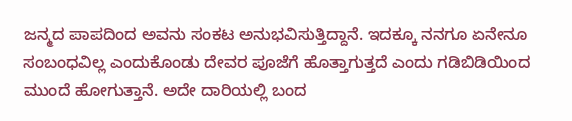ಜನ್ಮದ ಪಾಪದಿಂದ ಅವನು ಸಂಕಟ ಅನುಭವಿಸುತ್ತಿದ್ದಾನೆ. ಇದಕ್ಕೂ ನನಗೂ ಏನೇನೂ ಸಂಬಂಧವಿಲ್ಲ ಎಂದುಕೊಂಡು ದೇವರ ಪೂಜೆಗೆ ಹೊತ್ತಾಗುತ್ತದೆ ಎಂದು ಗಡಿಬಿಡಿಯಿಂದ ಮುಂದೆ ಹೋಗುತ್ತಾನೆ. ಅದೇ ದಾರಿಯಲ್ಲಿ ಬಂದ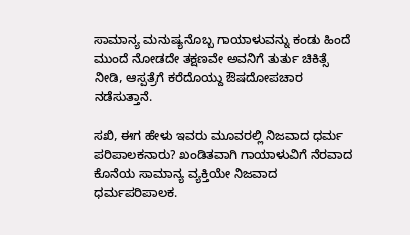ಸಾಮಾನ್ಯ ಮನುಷ್ಯನೊಬ್ಬ ಗಾಯಾಳುವನ್ನು ಕಂಡು ಹಿಂದೆ ಮುಂದೆ ನೋಡದೇ ತಕ್ಷಣವೇ ಅವನಿಗೆ ತುರ್ತು ಚಿಕಿತ್ಸೆ ನೀಡಿ, ಆಸ್ಪತ್ರೆಗೆ ಕರೆದೊಯ್ದು ಔಷದೋಪಚಾರ ನಡೆಸುತ್ತಾನೆ.

ಸಖಿ, ಈಗ ಹೇಳು ಇವರು ಮೂವರಲ್ಲಿ ನಿಜವಾದ ಧರ್ಮ ಪರಿಪಾಲಕನಾರು? ಖಂಡಿತವಾಗಿ ಗಾಯಾಳುವಿಗೆ ನೆರವಾದ ಕೊನೆಯ ಸಾಮಾನ್ಯ ವ್ಯಕ್ತಿಯೇ ನಿಜವಾದ ಧರ್ಮಪರಿಪಾಲಕ.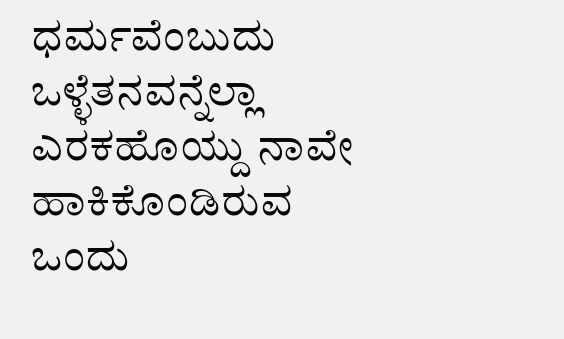ಧರ್ಮವೆಂಬುದು ಒಳ್ಳೆತನವನ್ನೆಲ್ಲಾ ಎರಕಹೊಯ್ದು ನಾವೇ ಹಾಕಿಕೊಂಡಿರುವ ಒಂದು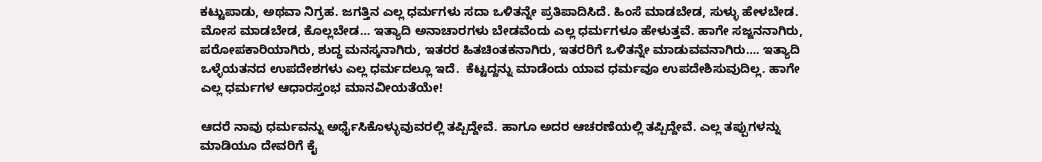ಕಟ್ಟುಪಾಡು, ಅಥವಾ ನಿಗ್ರಹ. ಜಗತ್ತಿನ ಎಲ್ಲ ಧರ್ಮಗಳು ಸದಾ ಒಳಿತನ್ನೇ ಪ್ರತಿಪಾದಿಸಿದೆ. ಹಿಂಸೆ ಮಾಡಬೇಡ, ಸುಳ್ಳು ಹೇಳಬೇಡ. ಮೋಸ ಮಾಡಬೇಡ, ಕೊಲ್ಲಬೇಡ… ಇತ್ಯಾದಿ ಅನಾಚಾರಗಳು ಬೇಡವೆಂದು ಎಲ್ಲ ಧರ್ಮಗಳೂ ಹೇಳುತ್ತವೆ. ಹಾಗೇ ಸಜ್ಜನನಾಗಿರು, ಪರೋಪಕಾರಿಯಾಗಿರು, ಶುದ್ಧ ಮನಸ್ಕನಾಗಿರು, ಇತರರ ಹಿತಚಿಂತಕನಾಗಿರು, ಇತರರಿಗೆ ಒಳಿತನ್ನೇ ಮಾಡುವವನಾಗಿರು…. ಇತ್ಯಾದಿ ಒಳ್ಳೆಯತನದ ಉಪದೇಶಗಳು ಎಲ್ಲ ಧರ್ಮದಲ್ಲೂ ಇದೆ.  ಕೆಟ್ಟದ್ದನ್ನು ಮಾಡೆಂದು ಯಾವ ಧರ್ಮವೂ ಉಪದೇಶಿಸುವುದಿಲ್ಲ. ಹಾಗೇ ಎಲ್ಲ ಧರ್ಮಗಳ ಆಧಾರಸ್ತಂಭ ಮಾನವೀಯತೆಯೇ!

ಆದರೆ ನಾವು ಧರ್ಮವನ್ನು ಅರ್ಧೈಸಿಕೊಳ್ಳುವುವರಲ್ಲಿ ತಪ್ಪಿದ್ದೇವೆ. ಹಾಗೂ ಅದರ ಆಚರಣೆಯಲ್ಲಿ ತಪ್ಪಿದ್ದೇವೆ. ಎಲ್ಲ ತಪ್ಪುಗಳನ್ನು ಮಾಡಿಯೂ ದೇವರಿಗೆ ಕೈ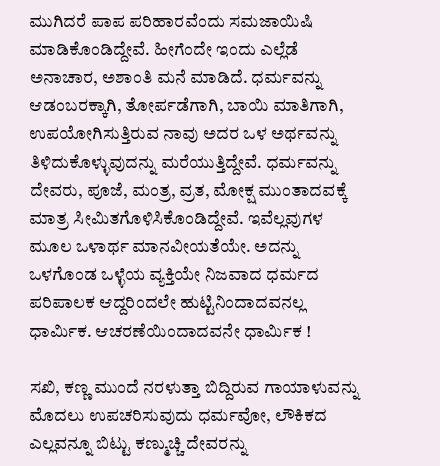ಮುಗಿದರೆ ಪಾಪ ಪರಿಹಾರವೆಂದು ಸಮಜಾಯಿಷಿ ಮಾಡಿಕೊಂಡಿದ್ದೇವೆ. ಹೀಗೆಂದೇ ಇಂದು ಎಲ್ಲೆಡೆ ಅನಾಚಾರ, ಅಶಾಂತಿ ಮನೆ ಮಾಡಿದೆ. ಧರ್ಮವನ್ನು ಆಡಂಬರಕ್ಕಾಗಿ, ತೋರ್ಪಡೆಗಾಗಿ, ಬಾಯಿ ಮಾತಿಗಾಗಿ, ಉಪಯೋಗಿಸುತ್ತಿರುವ ನಾವು ಅದರ ಒಳ ಅರ್ಥವನ್ನು ತಿಳಿದುಕೊಳ್ಳುವುದನ್ನು ಮರೆಯುತ್ತಿದ್ದೇವೆ. ಧರ್ಮವನ್ನು ದೇವರು, ಪೂಜೆ, ಮಂತ್ರ, ವ್ರತ, ಮೋಕ್ಷ ಮುಂತಾದವಕ್ಕೆ ಮಾತ್ರ ಸೀಮಿತಗೊಳಿಸಿಕೊಂಡಿದ್ದೇವೆ. ಇವೆಲ್ಲವುಗಳ ಮೂಲ ಒಳಾರ್ಥ ಮಾನವೀಯತೆಯೇ. ಅದನ್ನು ಒಳಗೊಂಡ ಒಳ್ಳೆಯ ವ್ಯಕ್ತಿಯೇ ನಿಜವಾದ ಧರ್ಮದ ಪರಿಪಾಲಕ ಆದ್ದರಿಂದಲೇ ಹುಟ್ಟಿನಿಂದಾದವನಲ್ಲ ಧಾರ್ಮಿಕ. ಆಚರಣೆಯಿಂದಾದವನೇ ಧಾರ್ಮಿಕ !

ಸಖಿ, ಕಣ್ಣ ಮುಂದೆ ನರಳುತ್ತಾ ಬಿದ್ದಿರುವ ಗಾಯಾಳುವನ್ನು ಮೊದಲು ಉಪಚರಿಸುವುದು ಧರ್ಮವೋ, ಲೌಕಿಕದ ಎಲ್ಲವನ್ನೂ ಬಿಟ್ಟು ಕಣ್ಮುಚ್ಚಿ ದೇವರನ್ನು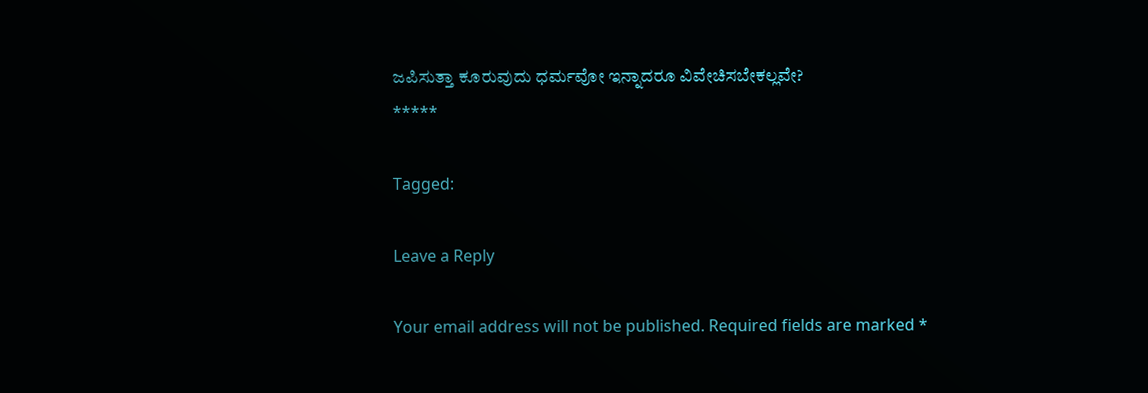ಜಪಿಸುತ್ತಾ ಕೂರುವುದು ಧರ್ಮವೋ ಇನ್ನಾದರೂ ವಿವೇಚಿಸಬೇಕಲ್ಲವೇ?
*****

Tagged:

Leave a Reply

Your email address will not be published. Required fields are marked *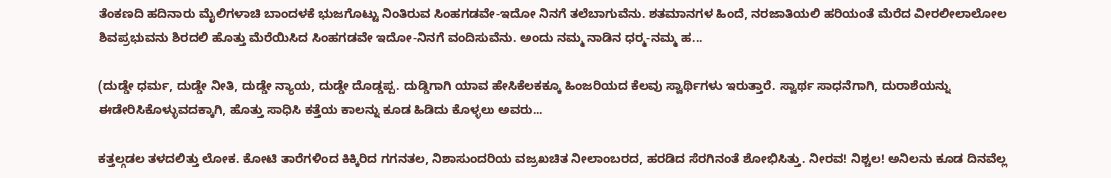ತೆಂಕಣದಿ ಹದಿನಾರು ಮೈಲಿಗಳಾಚಿ ಬಾಂದಳಕೆ ಭುಜಗೊಟ್ಟು ನಿಂತಿರುವ ಸಿಂಹಗಡವೇ-ಇದೋ ನಿನಗೆ ತಲೆಬಾಗುವೆನು. ಶತಮಾನಗಳ ಹಿಂದೆ, ನರಜಾತಿಯಲಿ ಹರಿಯಂತೆ ಮೆರೆದ ವೀರಲೀಲಾಲೋಲ ಶಿವಪ್ರಭುವನು ಶಿರದಲಿ ಹೊತ್ತು ಮೆರೆಯಿಸಿದ ಸಿಂಹಗಡವೇ ಇದೋ-ನಿನಗೆ ವಂದಿಸುವೆನು. ಅಂದು ನಮ್ಮ ನಾಡಿನ ಧರ್‍ಮ-ನಮ್ಮ ಹ...

(ದುಡ್ಡೇ ಧರ್ಮ, ದುಡ್ಡೇ ನೀತಿ, ದುಡ್ಡೇ ನ್ಯಾಯ, ದುಡ್ಡೇ ದೊಡ್ಡಪ್ಪ. ದುಡ್ಡಿಗಾಗಿ ಯಾವ ಹೇಸಿಕೆಲಕಕ್ಕೂ ಹಿಂಜರಿಯದ ಕೆಲವು ಸ್ವಾರ್ಥಿಗಳು ಇರುತ್ತಾರೆ. ಸ್ವಾರ್ಥ ಸಾಧನೆಗಾಗಿ, ದುರಾಶೆಯನ್ನು ಈಡೇರಿಸಿಕೊಳ್ಳುವದಕ್ಕಾಗಿ, ಹೊತ್ತು ಸಾಧಿಸಿ ಕತ್ತೆಯ ಕಾಲನ್ನು ಕೂಡ ಹಿಡಿದು ಕೊಳ್ಳಲು ಅವರು...

ಕತ್ತಲ್ಗಡಲ ತಳದಲಿತ್ತು ಲೋಕ. ಕೋಟಿ ತಾರೆಗಳಿಂದ ಕಿಕ್ಕಿರಿದ ಗಗನತಲ, ನಿಶಾಸುಂದರಿಯ ವಜ್ರಖಚಿತ ನೀಲಾಂಬರದ, ಹರಡಿದ ಸೆರಗಿನಂತೆ ಶೋಭಿಸಿತ್ತು. ನೀರವ! ನಿಶ್ಚಲ! ಅನಿಲನು ಕೂಡ ದಿನವೆಲ್ಲ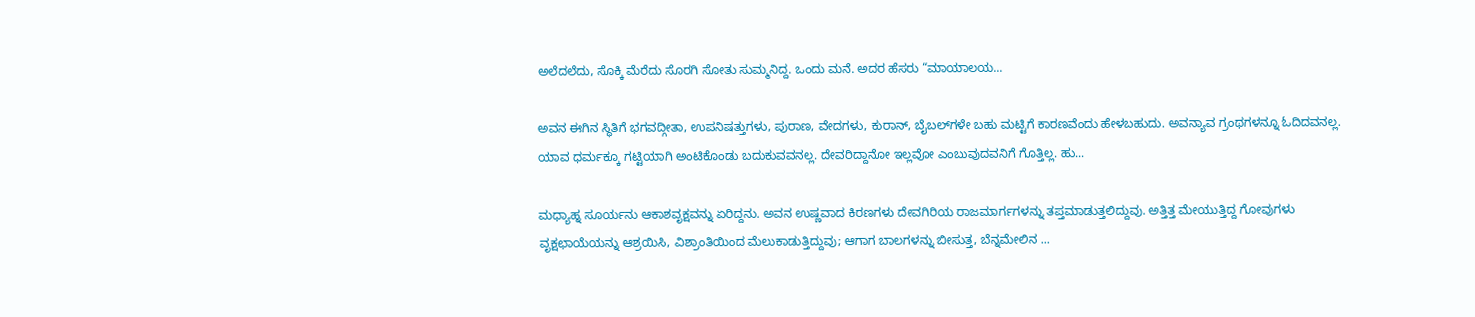ಅಲೆದಲೆದು, ಸೊಕ್ಕಿ ಮೆರೆದು ಸೊರಗಿ ಸೋತು ಸುಮ್ಮನಿದ್ದ. ಒಂದು ಮನೆ. ಅದರ ಹೆಸರು “ಮಾಯಾಲಯ...

ಅವನ ಈಗಿನ ಸ್ಥಿತಿಗೆ ಭಗವದ್ಗೀತಾ, ಉಪನಿಷತ್ತುಗಳು, ಪುರಾಣ, ವೇದಗಳು, ಕುರಾನ್, ಬೈಬಲ್‌ಗಳೇ ಬಹು ಮಟ್ಟಿಗೆ ಕಾರಣವೆಂದು ಹೇಳಬಹುದು. ಅವನ್ಯಾವ ಗ್ರಂಥಗಳನ್ನೂ ಓದಿದವನಲ್ಲ. ಯಾವ ಧರ್ಮಕ್ಕೂ ಗಟ್ಟಿಯಾಗಿ ಅಂಟಿಕೊಂಡು ಬದುಕುವವನಲ್ಲ. ದೇವರಿದ್ದಾನೋ ಇಲ್ಲವೋ ಎಂಬುವುದವನಿಗೆ ಗೊತ್ತಿಲ್ಲ. ಹು...

ಮಧ್ಯಾಹ್ನ ಸೂರ್ಯನು ಆಕಾಶವೃಕ್ಷವನ್ನು ಏರಿದ್ದನು. ಅವನ ಉಷ್ಣವಾದ ಕಿರಣಗಳು ದೇವಗಿರಿಯ ರಾಜಮಾರ್ಗಗಳನ್ನು ತಪ್ತಮಾಡುತ್ತಲಿದ್ದುವು. ಅತ್ತಿತ್ತ ಮೇಯುತ್ತಿದ್ದ ಗೋವುಗಳು ವೃಕ್ಷಛಾಯೆಯನ್ನು ಆಶ್ರಯಿಸಿ, ವಿಶ್ರಾಂತಿಯಿಂದ ಮೆಲುಕಾಡುತ್ತಿದ್ದುವು; ಆಗಾಗ ಬಾಲಗಳನ್ನು ಬೀಸುತ್ತ, ಬೆನ್ನಮೇಲಿನ ...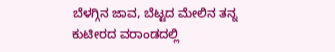ಬೆಳಗ್ಗಿನ ಜಾವ, ಬೆಟ್ಟದ ಮೇಲಿನ ತನ್ನ ಕುಟೀರದ ವರಾಂಡದಲ್ಲಿ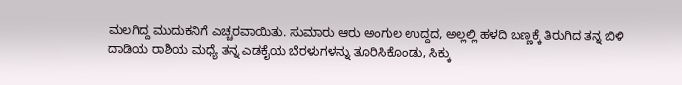ಮಲಗಿದ್ದ ಮುದುಕನಿಗೆ ಎಚ್ಚರವಾಯಿತು. ಸುಮಾರು ಆರು ಅಂಗುಲ ಉದ್ದದ, ಅಲ್ಲಲ್ಲಿ ಹಳದಿ ಬಣ್ಣಕ್ಕೆ ತಿರುಗಿದ ತನ್ನ ಬಿಳಿ ದಾಡಿಯ ರಾಶಿಯ ಮಧ್ಯೆ ತನ್ನ ಎಡಕೈಯ ಬೆರಳುಗಳನ್ನು ತೂರಿಸಿಕೊಂಡು, ಸಿಕ್ಕು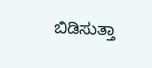ಬಿಡಿಸುತ್ತಾ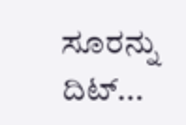ಸೂರನ್ನು ದಿಟ್...